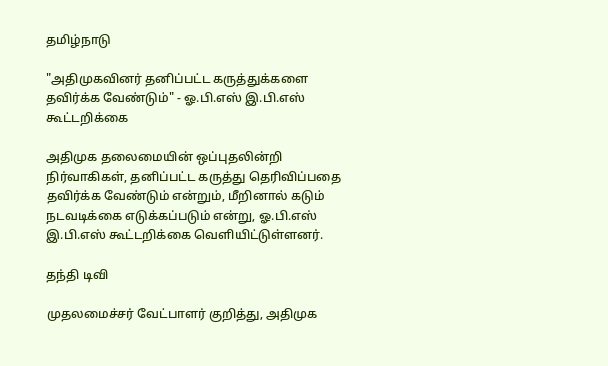தமிழ்நாடு

"அதிமுகவினர் தனிப்பட்ட கருத்துக்களை தவிர்க்க வேண்டும்" - ஓ.பி.எஸ் இ.பி.எஸ் கூட்டறிக்கை

அதிமுக தலைமையின் ஒப்புதலின்றி நிர்வாகிகள், தனிப்பட்ட கருத்து தெரிவிப்பதை தவிர்க்க வேண்டும் என்றும், மீறினால் கடும் நடவடிக்கை எடுக்கப்படும் என்று, ஓ.பி.எஸ் இ.பி.எஸ் கூட்டறிக்கை வெளியிட்டுள்ளனர்.

தந்தி டிவி

முதலமைச்சர் வேட்பாளர் குறித்து, அதிமுக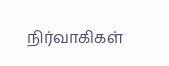நிர்வாகிகள்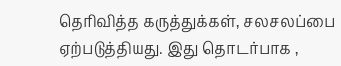தெரிவித்த கருத்துக்கள், சலசலப்பை ஏற்படுத்தியது. இது தொடர்பாக ,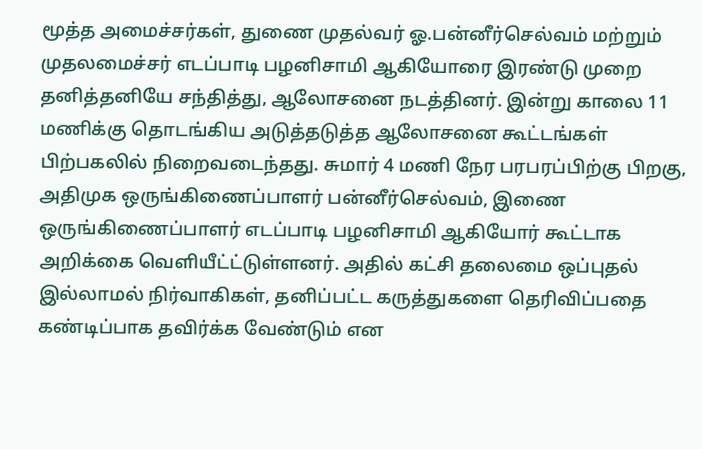மூத்த அமைச்சர்கள், துணை முதல்வர் ஓ.பன்னீர்செல்வம் மற்றும் முதலமைச்சர் எடப்பாடி பழனிசாமி ஆகியோரை இரண்டு முறை தனித்தனியே சந்தித்து, ஆலோசனை நடத்தினர். இன்று காலை 11 மணிக்கு தொடங்கிய அடுத்தடுத்த ஆலோசனை கூட்டங்கள் பிற்பகலில் நிறைவடைந்தது. சுமார் 4 மணி நேர பரபரப்பிற்கு பிறகு, அதிமுக ஒருங்கிணைப்பாளர் பன்னீர்செல்வம், இணை ஒருங்கிணைப்பாளர் எடப்பாடி பழனிசாமி ஆகியோர் கூட்டாக அறிக்கை வெளியீட்ட்டுள்ளனர். அதில் கட்சி தலைமை ஒப்புதல் இல்லாமல் நிர்வாகிகள், தனிப்பட்ட கருத்துகளை தெரிவிப்பதை கண்டிப்பாக தவிர்க்க வேண்டும் என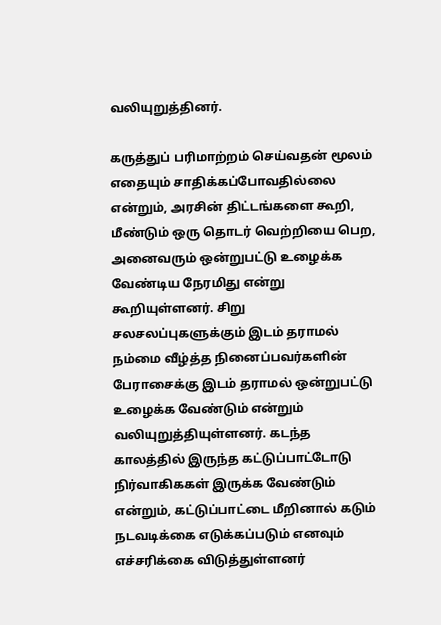வலியுறுத்தினர்.

கருத்துப் பரிமாற்றம் செய்வதன் மூலம் எதையும் சாதிக்கப்போவதில்லை என்றும், அரசின் திட்டங்களை கூறி, மீண்டும் ஒரு தொடர் வெற்றியை பெற, அனைவரும் ஒன்றுபட்டு உழைக்க வேண்டிய நேரமிது என்று கூறியுள்ளனர். சிறு சலசலப்புகளுக்கும் இடம் தராமல் நம்மை வீழ்த்த நினைப்பவர்களின் பேராசைக்கு இடம் தராமல் ஒன்றுபட்டு உழைக்க வேண்டும் என்றும் வலியுறுத்தியுள்ளனர். கடந்த காலத்தில் இருந்த கட்டுப்பாட்டோடு நிர்வாகிககள் இருக்க வேண்டும் என்றும், கட்டுப்பாட்டை மீறினால் கடும் நடவடிக்கை எடுக்கப்படும் எனவும் எச்சரிக்கை விடுத்துள்ளனர்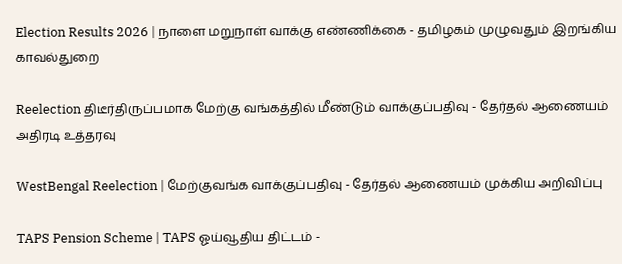Election Results 2026 | நாளை மறுநாள் வாக்கு எண்ணிக்கை - தமிழகம் முழுவதும் இறங்கிய காவல்துறை

Reelection திடீர்திருப்பமாக மேற்கு வங்கத்தில் மீண்டும் வாக்குப்பதிவு - தேர்தல் ஆணையம் அதிரடி உத்தரவு

WestBengal Reelection | மேற்குவங்க வாக்குப்பதிவு - தேர்தல் ஆணையம் முக்கிய அறிவிப்பு

TAPS Pension Scheme | TAPS ஓய்வூதிய திட்டம் -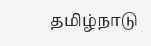தமிழ்நாடு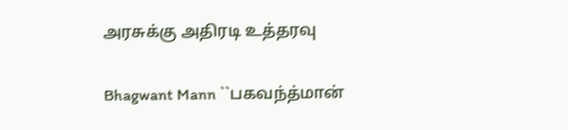அரசுக்கு அதிரடி உத்தரவு

Bhagwant Mann ``பகவந்த்மான்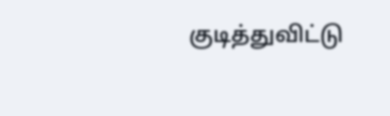குடித்துவிட்டு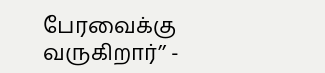பேரவைக்கு வருகிறார்’’ -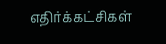எதிர்க்கட்சிகள்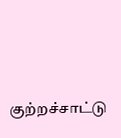குற்றச்சாட்டு